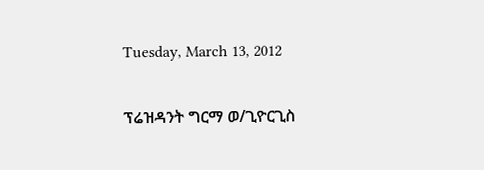Tuesday, March 13, 2012

ፕሬዝዳንት ግርማ ወ/ጊዮርጊስ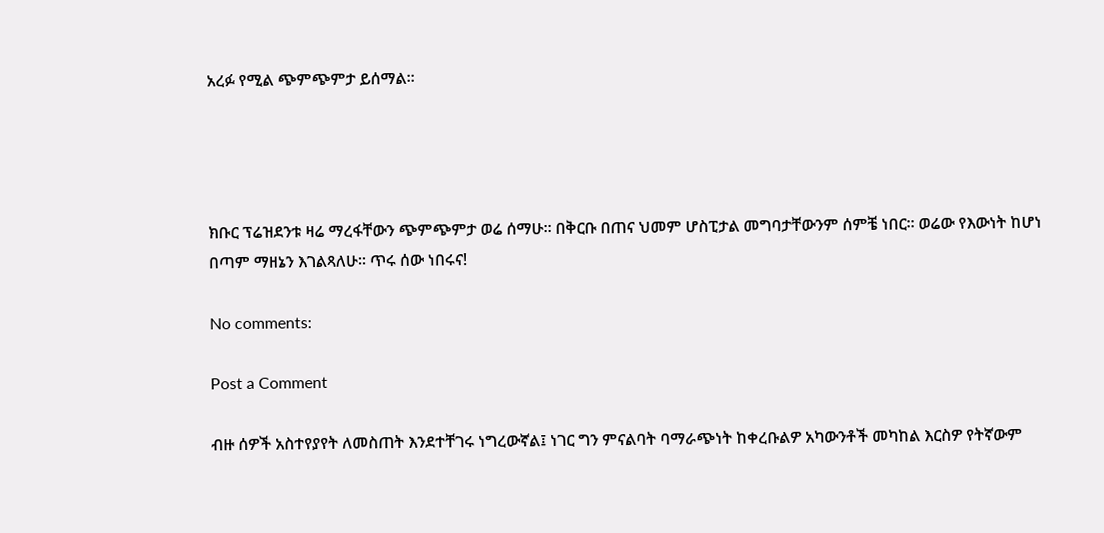አረፉ የሚል ጭምጭምታ ይሰማል፡፡




ክቡር ፕሬዝደንቱ ዛሬ ማረፋቸውን ጭምጭምታ ወሬ ሰማሁ፡፡ በቅርቡ በጠና ህመም ሆስፒታል መግባታቸውንም ሰምቼ ነበር፡፡ ወሬው የእውነት ከሆነ በጣም ማዘኔን እገልጻለሁ፡፡ ጥሩ ሰው ነበሩና!

No comments:

Post a Comment

ብዙ ሰዎች አስተየያየት ለመስጠት እንደተቸገሩ ነግረውኛል፤ ነገር ግን ምናልባት ባማራጭነት ከቀረቡልዎ አካውንቶች መካከል እርስዎ የትኛውም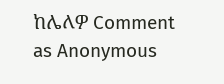ከሌለዎ Comment as Anonymous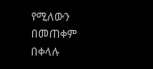የሚለውን በመጠቀም በቀላሉ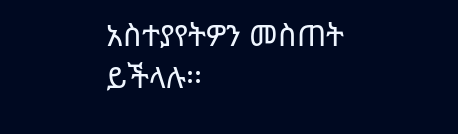አስተያየትዎን መስጠት ይችላሉ፡፡